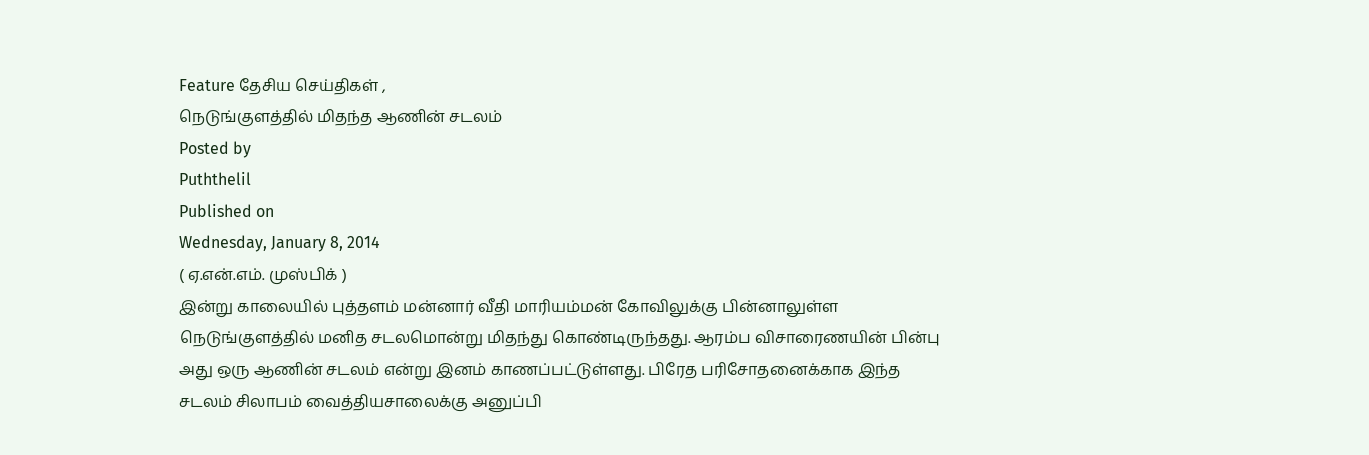Feature தேசிய செய்திகள் ,
நெடுங்குளத்தில் மிதந்த ஆணின் சடலம்
Posted by
Puththelil
Published on
Wednesday, January 8, 2014
( ஏ.என்.எம். முஸ்பிக் )
இன்று காலையில் புத்தளம் மன்னார் வீதி மாரியம்மன் கோவிலுக்கு பின்னாலுள்ள நெடுங்குளத்தில் மனித சடலமொன்று மிதந்து கொண்டிருந்தது. ஆரம்ப விசாரைணயின் பின்பு அது ஒரு ஆணின் சடலம் என்று இனம் காணப்பட்டுள்ளது. பிரேத பரிசோதனைக்காக இந்த சடலம் சிலாபம் வைத்தியசாலைக்கு அனுப்பி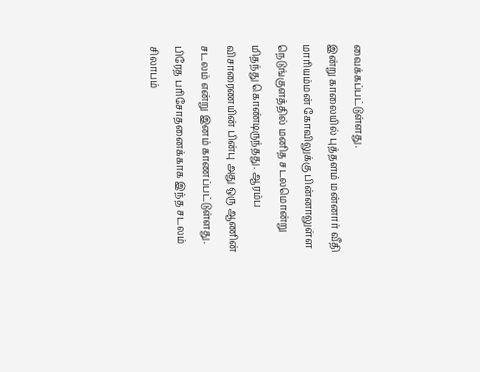வைக்கப்பட்டுள்ளது.
இன்று காலையில் புத்தளம் மன்னார் வீதி மாரியம்மன் கோவிலுக்கு பின்னாலுள்ள நெடுங்குளத்தில் மனித சடலமொன்று மிதந்து கொண்டிருந்தது. ஆரம்ப விசாரைணயின் பின்பு அது ஒரு ஆணின் சடலம் என்று இனம் காணப்பட்டுள்ளது. பிரேத பரிசோதனைக்காக இந்த சடலம் சிலாபம்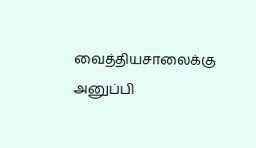வைத்தியசாலைக்கு அனுப்பி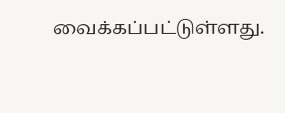வைக்கப்பட்டுள்ளது.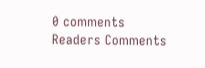0 comments
Readers Comments